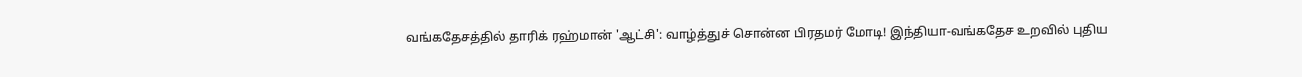வங்கதேசத்தில் தாரிக் ரஹ்மான் 'ஆட்சி': வாழ்த்துச் சொன்ன பிரதமர் மோடி! இந்தியா-வங்கதேச உறவில் புதிய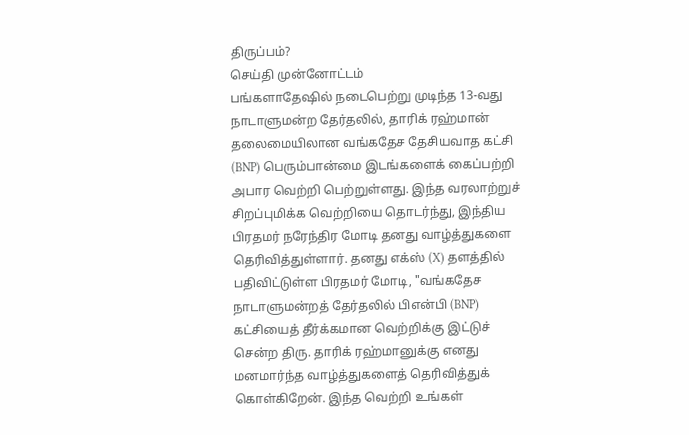திருப்பம்?
செய்தி முன்னோட்டம்
பங்களாதேஷில் நடைபெற்று முடிந்த 13-வது நாடாளுமன்ற தேர்தலில், தாரிக் ரஹ்மான் தலைமையிலான வங்கதேச தேசியவாத கட்சி (BNP) பெரும்பான்மை இடங்களைக் கைப்பற்றி அபார வெற்றி பெற்றுள்ளது. இந்த வரலாற்றுச் சிறப்புமிக்க வெற்றியை தொடர்ந்து, இந்திய பிரதமர் நரேந்திர மோடி தனது வாழ்த்துகளை தெரிவித்துள்ளார். தனது எக்ஸ் (X) தளத்தில் பதிவிட்டுள்ள பிரதமர் மோடி, "வங்கதேச நாடாளுமன்றத் தேர்தலில் பிஎன்பி (BNP) கட்சியைத் தீர்க்கமான வெற்றிக்கு இட்டுச் சென்ற திரு. தாரிக் ரஹ்மானுக்கு எனது மனமார்ந்த வாழ்த்துகளைத் தெரிவித்துக் கொள்கிறேன். இந்த வெற்றி உங்கள்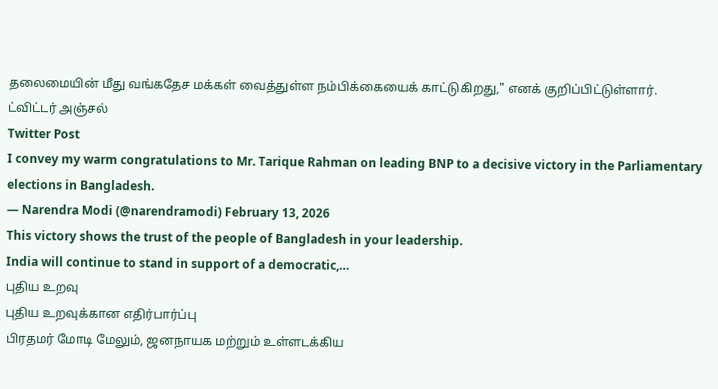தலைமையின் மீது வங்கதேச மக்கள் வைத்துள்ள நம்பிக்கையைக் காட்டுகிறது," எனக் குறிப்பிட்டுள்ளார்.
ட்விட்டர் அஞ்சல்
Twitter Post
I convey my warm congratulations to Mr. Tarique Rahman on leading BNP to a decisive victory in the Parliamentary elections in Bangladesh.
— Narendra Modi (@narendramodi) February 13, 2026
This victory shows the trust of the people of Bangladesh in your leadership.
India will continue to stand in support of a democratic,…
புதிய உறவு
புதிய உறவுக்கான எதிர்பார்ப்பு
பிரதமர் மோடி மேலும், ஜனநாயக மற்றும் உள்ளடக்கிய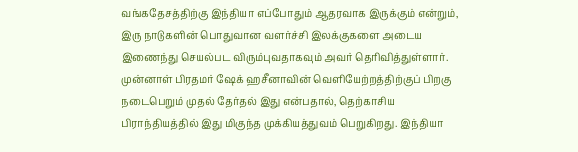வங்கதேசத்திற்கு இந்தியா எப்போதும் ஆதரவாக இருக்கும் என்றும், இரு நாடுகளின் பொதுவான வளர்ச்சி இலக்குகளை அடைய இணைந்து செயல்பட விரும்புவதாகவும் அவர் தெரிவித்துள்ளார். முன்னாள் பிரதமர் ஷேக் ஹசீனாவின் வெளியேற்றத்திற்குப் பிறகு நடைபெறும் முதல் தேர்தல் இது என்பதால், தெற்காசிய பிராந்தியத்தில் இது மிகுந்த முக்கியத்துவம் பெறுகிறது. இந்தியா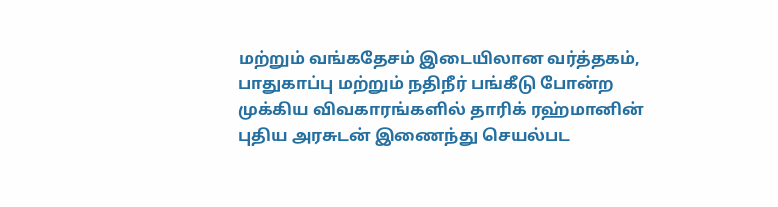மற்றும் வங்கதேசம் இடையிலான வர்த்தகம், பாதுகாப்பு மற்றும் நதிநீர் பங்கீடு போன்ற முக்கிய விவகாரங்களில் தாரிக் ரஹ்மானின் புதிய அரசுடன் இணைந்து செயல்பட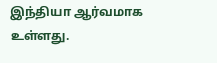இந்தியா ஆர்வமாக உள்ளது.